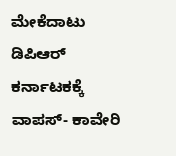ಮೇಕೆದಾಟು ಡಿಪಿಆರ್‌ ಕರ್ನಾಟಕಕ್ಕೆ ವಾಪಸ್‌- ಕಾವೇರಿ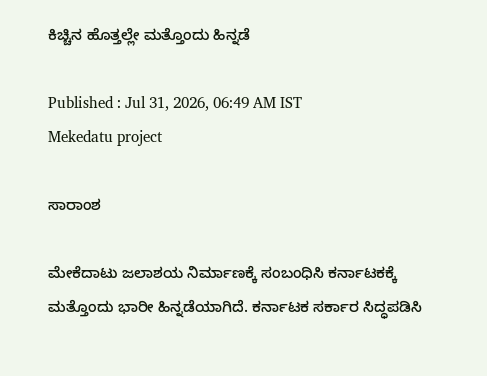ಕಿಚ್ಚಿನ ಹೊತ್ತಲ್ಲೇ ಮತ್ತೊಂದು ಹಿನ್ನಡೆ

Published : Jul 31, 2026, 06:49 AM IST
Mekedatu project

ಸಾರಾಂಶ

ಮೇಕೆದಾಟು ಜಲಾಶಯ ನಿರ್ಮಾಣಕ್ಕೆ ಸಂಬಂಧಿಸಿ ಕರ್ನಾಟಕಕ್ಕೆ ಮತ್ತೊಂದು ಭಾರೀ ಹಿನ್ನಡೆಯಾಗಿದೆ. ಕರ್ನಾಟಕ ಸರ್ಕಾರ ಸಿದ್ಧಪಡಿಸಿ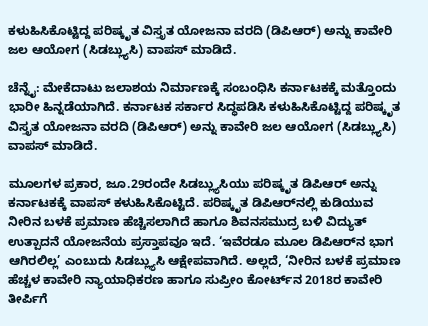ಕಳುಹಿಸಿಕೊಟ್ಟಿದ್ದ ಪರಿಷ್ಕೃತ ವಿಸ್ತೃತ ಯೋಜನಾ ವರದಿ (ಡಿಪಿಆರ್‌) ಅನ್ನು ಕಾವೇರಿ ಜಲ ಆಯೋಗ (ಸಿಡಬ್ಲ್ಯುಸಿ) ವಾಪಸ್‌ ಮಾಡಿದೆ.

ಚೆನ್ನೈ: ಮೇಕೆದಾಟು ಜಲಾಶಯ ನಿರ್ಮಾಣಕ್ಕೆ ಸಂಬಂಧಿಸಿ ಕರ್ನಾಟಕಕ್ಕೆ ಮತ್ತೊಂದು ಭಾರೀ ಹಿನ್ನಡೆಯಾಗಿದೆ. ಕರ್ನಾಟಕ ಸರ್ಕಾರ ಸಿದ್ಧಪಡಿಸಿ ಕಳುಹಿಸಿಕೊಟ್ಟಿದ್ದ ಪರಿಷ್ಕೃತ ವಿಸ್ತೃತ ಯೋಜನಾ ವರದಿ (ಡಿಪಿಆರ್‌) ಅನ್ನು ಕಾವೇರಿ ಜಲ ಆಯೋಗ (ಸಿಡಬ್ಲ್ಯುಸಿ) ವಾಪಸ್‌ ಮಾಡಿದೆ.

ಮೂಲಗಳ ಪ್ರಕಾರ, ಜೂ.29ರಂದೇ ಸಿಡಬ್ಲ್ಯುಸಿಯು ಪರಿಷ್ಕೃತ ಡಿಪಿಆರ್‌ ಅನ್ನು ಕರ್ನಾಟಕಕ್ಕೆ ವಾಪಸ್‌ ಕಳುಹಿಸಿಕೊಟ್ಟಿದೆ. ಪರಿಷ್ಕೃತ ಡಿಪಿಆರ್‌ನಲ್ಲಿ ಕುಡಿಯುವ ನೀರಿನ ಬಳಕೆ ಪ್ರಮಾಣ ಹೆಚ್ಚಿಸಲಾಗಿದೆ ಹಾಗೂ ಶಿವನಸಮುದ್ರ ಬಳಿ ವಿದ್ಯುತ್‌ ಉತ್ಪಾದನೆ ಯೋಜನೆಯ ಪ್ರಸ್ತಾಪವೂ ಇದೆ. ‘ಇವೆರಡೂ ಮೂಲ ಡಿಪಿಆರ್‌ನ ಭಾಗ ಆಗಿರಲಿಲ್ಲ’ ಎಂಬುದು ಸಿಡಬ್ಲ್ಯುಸಿ ಆಕ್ಷೇಪವಾಗಿದೆ. ಅಲ್ಲದೆ, ‘ನೀರಿನ ಬಳಕೆ ಪ್ರಮಾಣ ಹೆಚ್ಚಳ ಕಾವೇರಿ ನ್ಯಾಯಾಧಿಕರಣ ಹಾಗೂ ಸುಪ್ರೀಂ ಕೋರ್ಟ್‌ನ 2018ರ ಕಾವೇರಿ ತೀರ್ಪಿಗೆ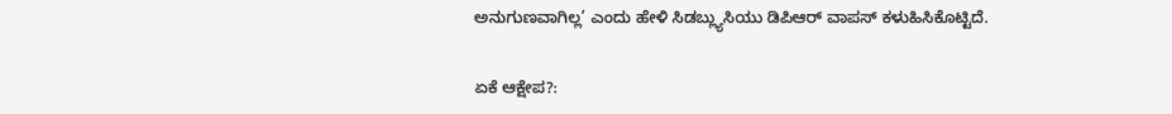ಅನುಗುಣವಾಗಿಲ್ಲ’ ಎಂದು ಹೇಳಿ ಸಿಡಬ್ಲ್ಯುಸಿಯು ಡಿಪಿಆರ್‌ ವಾಪಸ್‌ ಕಳುಹಿಸಿಕೊಟ್ಟಿದೆ.

ಏಕೆ ಆಕ್ಷೇಪ?: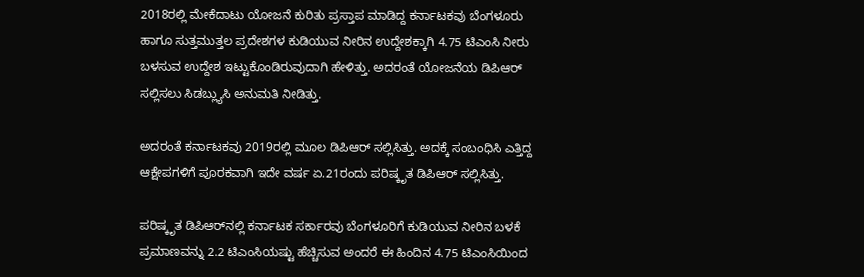2018ರಲ್ಲಿ ಮೇಕೆದಾಟು ಯೋಜನೆ ಕುರಿತು ಪ್ರಸ್ತಾಪ ಮಾಡಿದ್ದ ಕರ್ನಾಟಕವು ಬೆಂಗಳೂರು ಹಾಗೂ ಸುತ್ತಮುತ್ತಲ ಪ್ರದೇಶಗಳ ಕುಡಿಯುವ ನೀರಿನ ಉದ್ದೇಶಕ್ಕಾಗಿ 4.75 ಟಿಎಂಸಿ ನೀರು ಬಳಸುವ ಉದ್ದೇಶ ಇಟ್ಟುಕೊಂಡಿರುವುದಾಗಿ ಹೇಳಿತ್ತು. ಅದರಂತೆ ಯೋಜನೆಯ ಡಿಪಿಆರ್‌ ಸಲ್ಲಿಸಲು ಸಿಡಬ್ಲ್ಯುಸಿ ಅನುಮತಿ ನೀಡಿತ್ತು.

ಅದರಂತೆ ಕರ್ನಾಟಕವು 2019ರಲ್ಲಿ ಮೂಲ ಡಿಪಿಆರ್‌ ಸಲ್ಲಿಸಿತ್ತು. ಅದಕ್ಕೆ ಸಂಬಂಧಿಸಿ ಎತ್ತಿದ್ದ ಆಕ್ಷೇಪಗಳಿಗೆ ಪೂರಕವಾಗಿ ಇದೇ ವರ್ಷ ಏ.21ರಂದು ಪರಿಷ್ಕೃತ ಡಿಪಿಆರ್‌ ಸಲ್ಲಿಸಿತ್ತು.

ಪರಿಷ್ಕೃತ ಡಿಪಿಆರ್‌ನಲ್ಲಿ ಕರ್ನಾಟಕ ಸರ್ಕಾರವು ಬೆಂಗಳೂರಿಗೆ ಕುಡಿಯುವ ನೀರಿನ ಬಳಕೆ ಪ್ರಮಾಣವನ್ನು 2.2 ಟಿಎಂಸಿಯಷ್ಟು ಹೆಚ್ಚಿಸುವ ಅಂದರೆ ಈ ಹಿಂದಿನ 4.75 ಟಿಎಂಸಿಯಿಂದ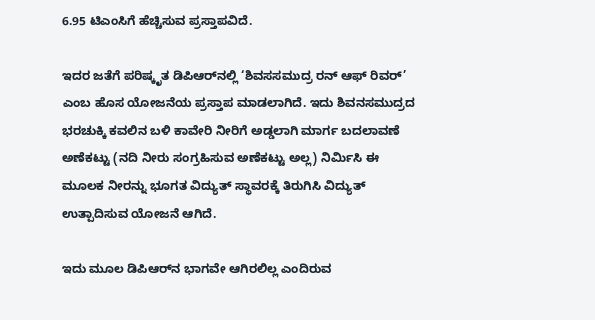6.95 ಟಿಎಂಸಿಗೆ ಹೆಚ್ಚಿಸುವ ಪ್ರಸ್ತಾಪವಿದೆ.

ಇದರ ಜತೆಗೆ ಪರಿಷ್ಕೃತ ಡಿಪಿಆರ್‌ನಲ್ಲಿ ‘ಶಿವಸಸಮುದ್ರ ರನ್‌ ಆಫ್‌ ರಿವರ್‌’ ಎಂಬ ಹೊಸ ಯೋಜನೆಯ ಪ್ರಸ್ತಾಪ ಮಾಡಲಾಗಿದೆ. ಇದು ಶಿವನಸಮುದ್ರದ ಭರಚುಕ್ಕಿ ಕವಲಿನ ಬಳಿ ಕಾವೇರಿ ನೀರಿಗೆ ಅಡ್ಡಲಾಗಿ ಮಾರ್ಗ ಬದಲಾವಣೆ ಅಣೆಕಟ್ಟು (ನದಿ ನೀರು ಸಂಗ್ರಹಿಸುವ ಅಣೆಕಟ್ಟು ಅಲ್ಲ) ನಿರ್ಮಿಸಿ ಈ ಮೂಲಕ ನೀರನ್ನು ಭೂಗತ ವಿದ್ಯುತ್‌ ಸ್ಥಾವರಕ್ಕೆ ತಿರುಗಿಸಿ ವಿದ್ಯುತ್‌ ಉತ್ಪಾದಿಸುವ ಯೋಜನೆ ಆಗಿದೆ.

ಇದು ಮೂಲ ಡಿಪಿಆರ್‌ನ ಭಾಗವೇ ಆಗಿರಲಿಲ್ಲ ಎಂದಿರುವ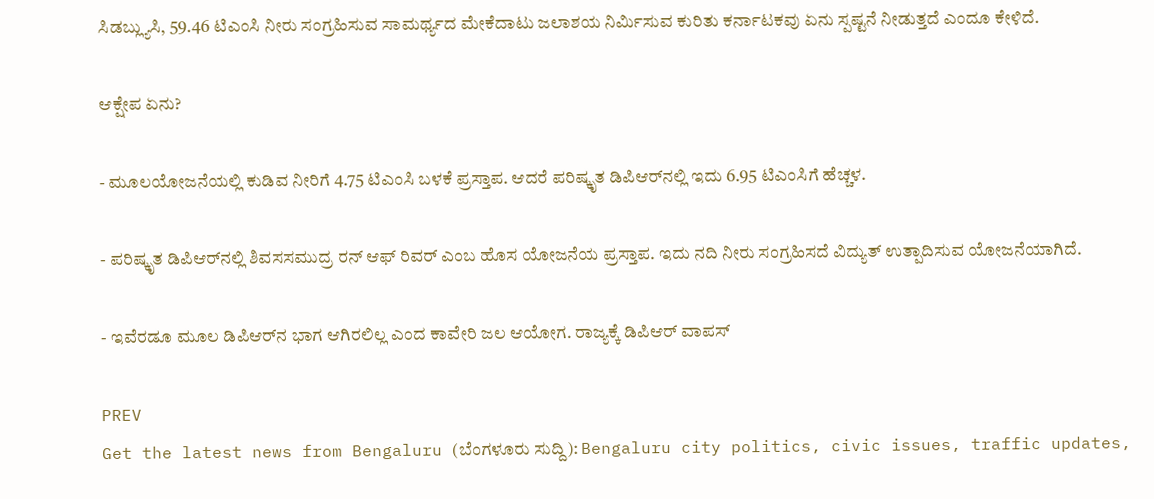ಸಿಡಬ್ಲ್ಯುಸಿ, 59.46 ಟಿಎಂಸಿ ನೀರು ಸಂಗ್ರಹಿಸುವ ಸಾಮರ್ಥ್ಯದ ಮೇಕೆದಾಟು ಜಲಾಶಯ ನಿರ್ಮಿಸುವ ಕುರಿತು ಕರ್ನಾಟಕವು ಏನು ಸ್ಪಷ್ಟನೆ ನೀಡುತ್ತದೆ ಎಂದೂ ಕೇಳಿದೆ.

ಆಕ್ಷೇಪ ಏನು?

- ಮೂಲಯೋಜನೆಯಲ್ಲಿ ಕುಡಿವ ನೀರಿಗೆ 4.75 ಟಿಎಂಸಿ ಬಳಕೆ ಪ್ರಸ್ತಾಪ. ಆದರೆ ಪರಿಷ್ಕೃತ ಡಿಪಿಆರ್‌ನಲ್ಲಿ ಇದು 6.95 ಟಿಎಂಸಿಗೆ ಹೆಚ್ಚಳ.

- ಪರಿಷ್ಕೃತ ಡಿಪಿಆರ್‌ನಲ್ಲಿ ಶಿವಸಸಮುದ್ರ ರನ್‌ ಆಫ್‌ ರಿವರ್‌ ಎಂಬ ಹೊಸ ಯೋಜನೆಯ ಪ್ರಸ್ತಾಪ. ಇದು ನದಿ ನೀರು ಸಂಗ್ರಹಿಸದೆ ವಿದ್ಯುತ್‌ ಉತ್ಪಾದಿಸುವ ಯೋಜನೆಯಾಗಿದೆ.

- ಇವೆರಡೂ ಮೂಲ ಡಿಪಿಆರ್‌ನ ಭಾಗ ಆಗಿರಲಿಲ್ಲ ಎಂದ ಕಾವೇರಿ ಜಲ ಆಯೋಗ. ರಾಜ್ಯಕ್ಕೆ ಡಿಪಿಆರ್‌ ವಾಪಸ್‌

PREV
Get the latest news from Bengaluru (ಬೆಂಗಳೂರು ಸುದ್ದಿ): Bengaluru city politics, civic issues, traffic updates,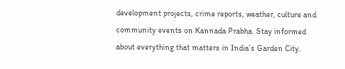development projects, crime reports, weather, culture and community events on Kannada Prabha. Stay informed about everything that matters in India’s Garden City.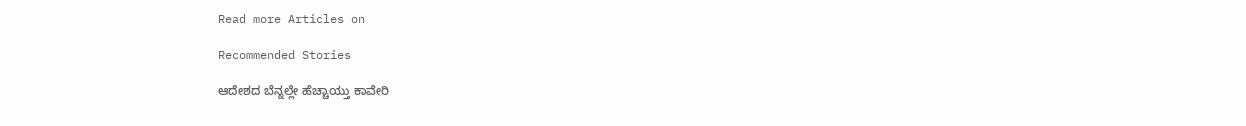Read more Articles on

Recommended Stories

ಆದೇಶದ ಬೆನ್ನಲ್ಲೇ ಹೆಚ್ಚಾಯ್ತು ಕಾವೇರಿ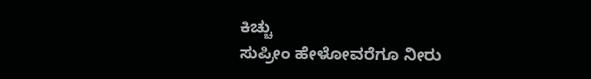ಕಿಚ್ಚು
ಸುಪ್ರೀಂ ಹೇಳೋವರೆಗೂ ನೀರು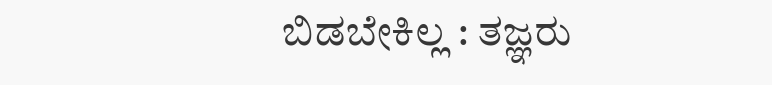ಬಿಡಬೇಕಿಲ್ಲ : ತಜ್ಞರು